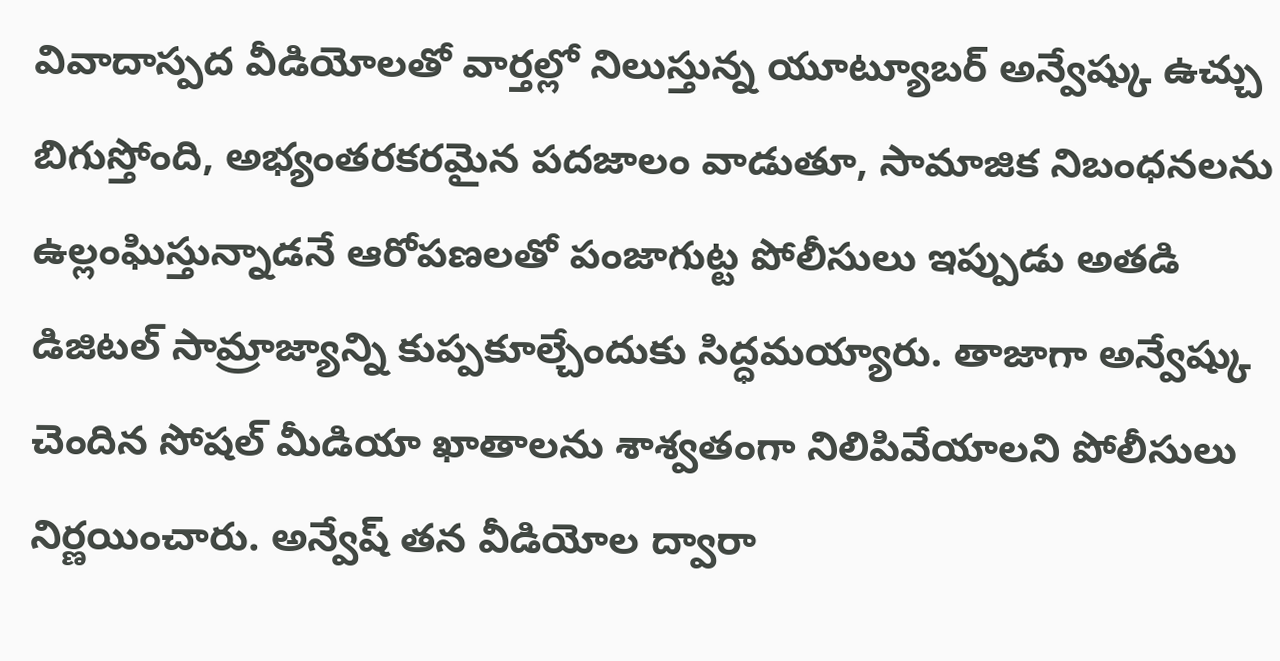వివాదాస్పద వీడియోలతో వార్తల్లో నిలుస్తున్న యూట్యూబర్ అన్వేష్కు ఉచ్చు బిగుస్తోంది, అభ్యంతరకరమైన పదజాలం వాడుతూ, సామాజిక నిబంధనలను ఉల్లంఘిస్తున్నాడనే ఆరోపణలతో పంజాగుట్ట పోలీసులు ఇప్పుడు అతడి డిజిటల్ సామ్రాజ్యాన్ని కుప్పకూల్చేందుకు సిద్ధమయ్యారు. తాజాగా అన్వేష్కు చెందిన సోషల్ మీడియా ఖాతాలను శాశ్వతంగా నిలిపివేయాలని పోలీసులు నిర్ణయించారు. అన్వేష్ తన వీడియోల ద్వారా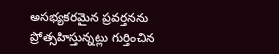అసభ్యకరమైన ప్రవర్తనను ప్రోత్సహిస్తున్నట్లు గుర్తించిన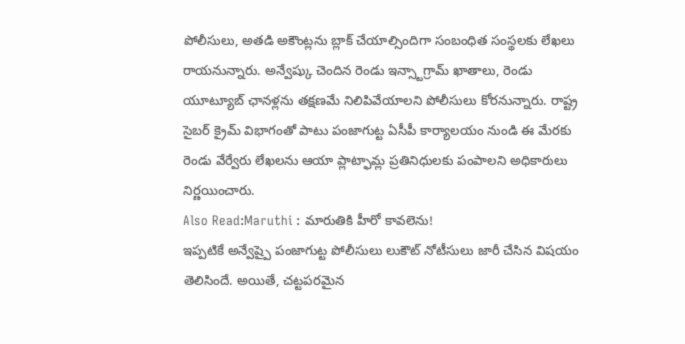పోలీసులు, అతడి అకౌంట్లను బ్లాక్ చేయాల్సిందిగా సంబంధిత సంస్థలకు లేఖలు రాయనున్నారు. అన్వేష్కు చెందిన రెండు ఇన్స్టాగ్రామ్ ఖాతాలు, రెండు యూట్యూబ్ ఛానళ్లను తక్షణమే నిలిపివేయాలని పోలీసులు కోరనున్నారు. రాష్ట్ర సైబర్ క్రైమ్ విభాగంతో పాటు పంజాగుట్ట ఏసీపీ కార్యాలయం నుండి ఈ మేరకు రెండు వేర్వేరు లేఖలను ఆయా ప్లాట్ఫామ్ల ప్రతినిధులకు పంపాలని అధికారులు నిర్ణయించారు.
Also Read:Maruthi : మారుతికి హీరో కావలెను!
ఇప్పటికే అన్వేష్పై పంజాగుట్ట పోలీసులు లుకౌట్ నోటీసులు జారీ చేసిన విషయం తెలిసిందే. అయితే, చట్టపరమైన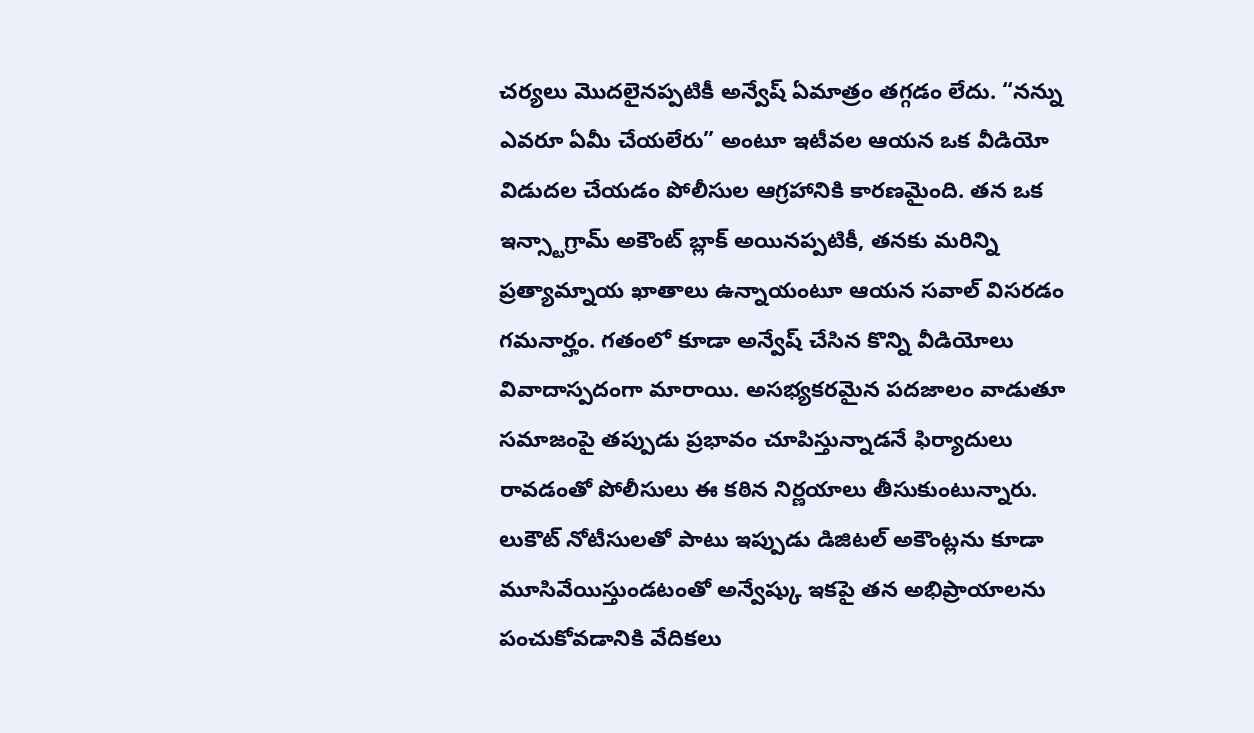చర్యలు మొదలైనప్పటికీ అన్వేష్ ఏమాత్రం తగ్గడం లేదు. “నన్ను ఎవరూ ఏమీ చేయలేరు” అంటూ ఇటీవల ఆయన ఒక వీడియో విడుదల చేయడం పోలీసుల ఆగ్రహానికి కారణమైంది. తన ఒక ఇన్స్టాగ్రామ్ అకౌంట్ బ్లాక్ అయినప్పటికీ, తనకు మరిన్ని ప్రత్యామ్నాయ ఖాతాలు ఉన్నాయంటూ ఆయన సవాల్ విసరడం గమనార్హం. గతంలో కూడా అన్వేష్ చేసిన కొన్ని వీడియోలు వివాదాస్పదంగా మారాయి. అసభ్యకరమైన పదజాలం వాడుతూ సమాజంపై తప్పుడు ప్రభావం చూపిస్తున్నాడనే ఫిర్యాదులు రావడంతో పోలీసులు ఈ కఠిన నిర్ణయాలు తీసుకుంటున్నారు. లుకౌట్ నోటీసులతో పాటు ఇప్పుడు డిజిటల్ అకౌంట్లను కూడా మూసివేయిస్తుండటంతో అన్వేష్కు ఇకపై తన అభిప్రాయాలను పంచుకోవడానికి వేదికలు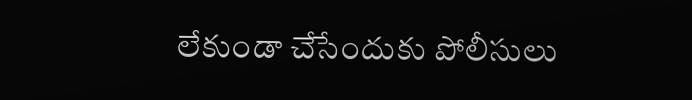లేకుండా చేసేందుకు పోలీసులు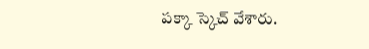పక్కా స్కెచ్ వేశారు.